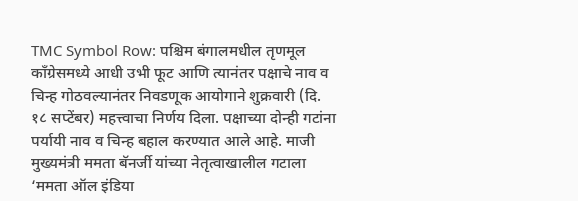TMC Symbol Row: पश्चिम बंगालमधील तृणमूल काँग्रेसमध्ये आधी उभी फूट आणि त्यानंतर पक्षाचे नाव व चिन्ह गोठवल्यानंतर निवडणूक आयोगाने शुक्रवारी (दि. १८ सप्टेंबर) महत्त्वाचा निर्णय दिला. पक्षाच्या दोन्ही गटांना पर्यायी नाव व चिन्ह बहाल करण्यात आले आहे. माजी मुख्यमंत्री ममता बॅनर्जी यांच्या नेतृत्वाखालील गटाला ‘ममता ऑल इंडिया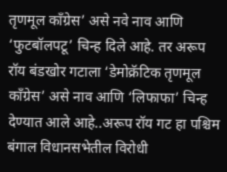तृणमूल काँग्रेस’ असे नवे नाव आणि ‘फुटबॉलपटू’ चिन्ह दिले आहे. तर अरूप रॉय बंडखोर गटाला ‘डेमोक्रॅटिक तृणमूल काँग्रेस’ असे नाव आणि ‘लिफाफा’ चिन्ह देण्यात आले आहे..अरूप रॉय गट हा पश्चिम बंगाल विधानसभेतील विरोधी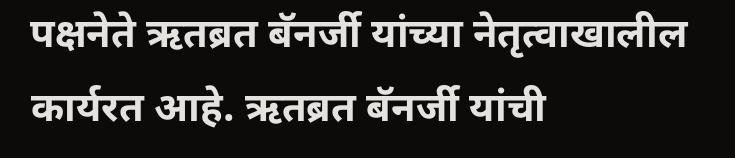पक्षनेते ऋतब्रत बॅनर्जी यांच्या नेतृत्वाखालील कार्यरत आहे. ऋतब्रत बॅनर्जी यांची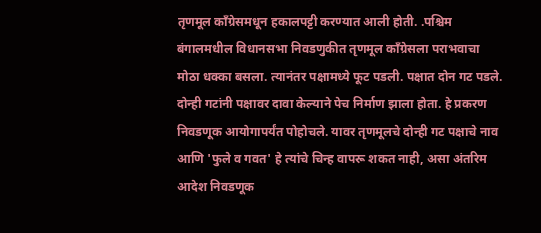तृणमूल काँग्रेसमधून हकालपट्टी करण्यात आली होती. .पश्चिम बंगालमधील विधानसभा निवडणुकीत तृणमूल काँग्रेसला पराभवाचा मोठा धक्का बसला. त्यानंतर पक्षामध्ये फूट पडली. पक्षात दोन गट पडले. दोन्ही गटांनी पक्षावर दावा केल्याने पेच निर्माण झाला होता. हे प्रकरण निवडणूक आयोगापर्यंत पोहोचले. यावर तृणमूलचे दोन्ही गट पक्षाचे नाव आणि 'फुले व गवत' हे त्यांचे चिन्ह वापरू शकत नाही, असा अंतरिम आदेश निवडणूक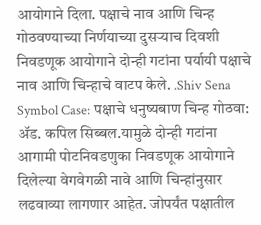आयोगाने दिला. पक्षाचे नाव आणि चिन्ह गोठवण्याच्या निर्णयाच्या दुसऱ्याच दिवशी निवडणूक आयोगाने दोन्ही गटांना पर्यायी पक्षाचे नाव आणि चिन्हाचे वाटप केले. .Shiv Sena Symbol Case: पक्षाचे धनुष्यबाण चिन्ह गोठवा: ॲड. कपिल सिब्बल.यामुळे दोन्ही गटांना आगामी पोटनिवडणुका निवडणूक आयोगाने दिलेल्या वेगवेगळी नावे आणि चिन्हांनुसार लढवाव्या लागणार आहेत. जोपर्यंत पक्षातील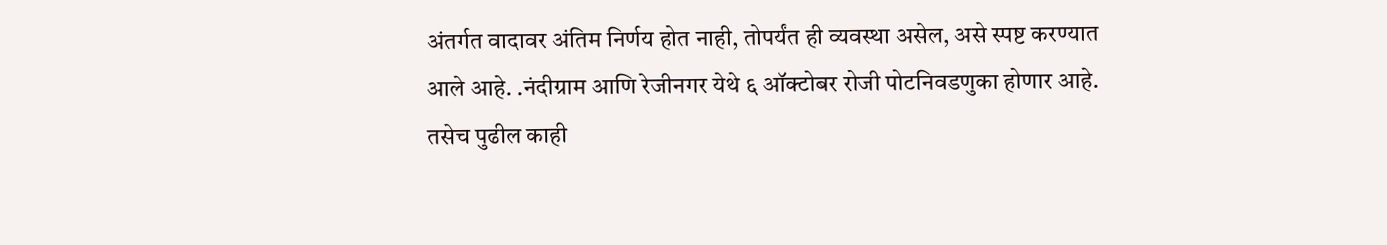अंतर्गत वादावर अंतिम निर्णय होत नाही, तोपर्यंत ही व्यवस्था असेल, असे स्पष्ट करण्यात आले आहे. .नंदीग्राम आणि रेजीनगर येथे ६ ऑक्टोबर रोजी पोटनिवडणुका होणार आहे. तसेच पुढील काही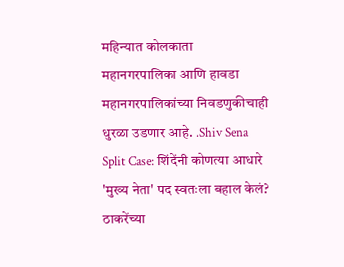महिन्यात कोलकाता महानगरपालिका आणि हावडा महानगरपालिकांच्या निवडणुकीचाही धुरळा उडणार आहे. .Shiv Sena Split Case: शिंदेंनी कोणत्या आधारे 'मुख्य नेता' पद स्वतःला बहाल केलं? ठाकरेंच्या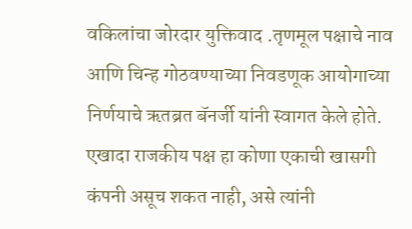वकिलांचा जोरदार युक्तिवाद .तृणमूल पक्षाचे नाव आणि चिन्ह गोठवण्याच्या निवडणूक आयोगाच्या निर्णयाचे ऋतब्रत बॅनर्जी यांनी स्वागत केले होते. एखादा राजकीय पक्ष हा कोणा एकाची खासगी कंपनी असूच शकत नाही, असे त्यांनी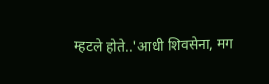म्हटले होते..'आधी शिवसेना, मग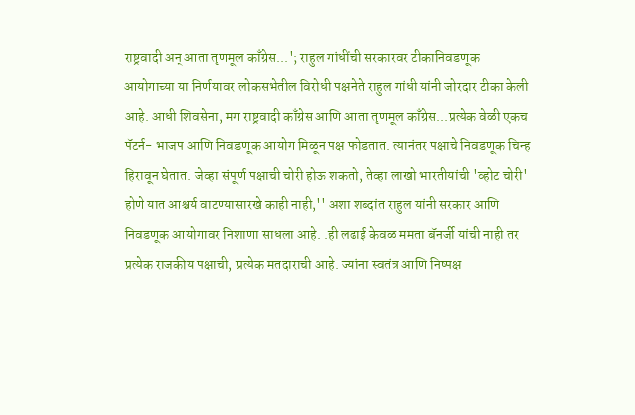राष्ट्रवादी अन् आता तृणमूल काँग्रेस...'; राहुल गांधींची सरकारवर टीकानिवडणूक आयोगाच्या या निर्णयावर लोकसभेतील विरोधी पक्षनेते राहुल गांधी यांनी जोरदार टीका केली आहे. आधी शिवसेना, मग राष्ट्रवादी काँग्रेस आणि आता तृणमूल काँग्रेस...प्रत्येक वेळी एकच पॅटर्न- भाजप आणि निवडणूक आयोग मिळून पक्ष फोडतात. त्यानंतर पक्षाचे निवडणूक चिन्ह हिरावून घेतात. जेव्हा संपूर्ण पक्षाची चोरी होऊ शकतो, तेव्हा लाखो भारतीयांची 'व्होट चोरी' होणे यात आश्चर्य वाटण्यासारखे काही नाही,'' अशा शब्दांत राहुल यांनी सरकार आणि निवडणूक आयोगावर निशाणा साधला आहे. .ही लढाई केवळ ममता बॅनर्जी यांची नाही तर प्रत्येक राजकीय पक्षाची, प्रत्येक मतदाराची आहे. ज्यांना स्वतंत्र आणि निष्पक्ष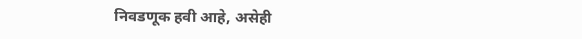निवडणूक हवी आहे, असेही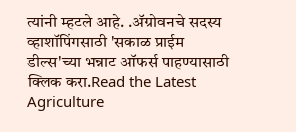त्यांनी म्हटले आहे. .ॲग्रोवनचे सदस्य व्हाशॉपिंगसाठी 'सकाळ प्राईम डील्स'च्या भन्नाट ऑफर्स पाहण्यासाठी क्लिक करा.Read the Latest Agriculture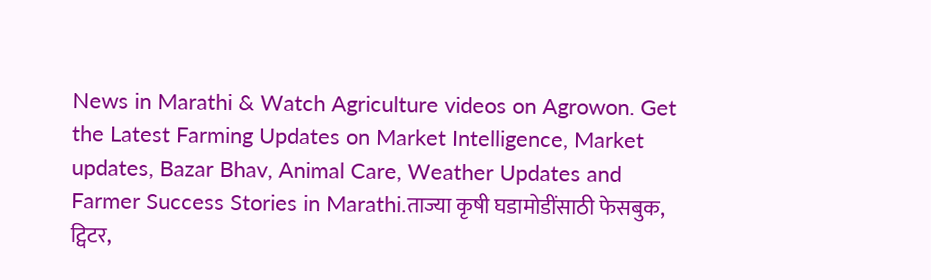News in Marathi & Watch Agriculture videos on Agrowon. Get the Latest Farming Updates on Market Intelligence, Market updates, Bazar Bhav, Animal Care, Weather Updates and Farmer Success Stories in Marathi.ताज्या कृषी घडामोडींसाठी फेसबुक, ट्विटर,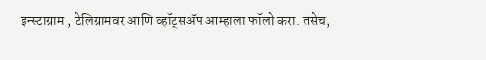इन्स्टाग्राम , टेलिग्रामवर आणि व्हॉट्सॲप आम्हाला फॉलो करा. तसेच,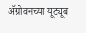ॲग्रोवनच्या यूट्यूब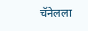चॅनेलला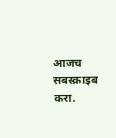आजच सबस्क्राइब करा.